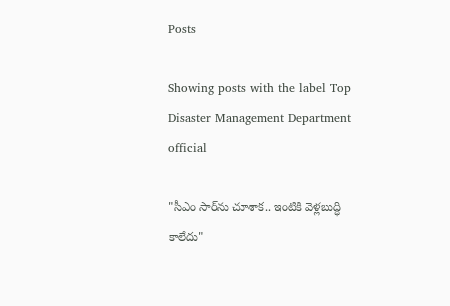Posts

Showing posts with the label Top Disaster Management Department official

"సీఎం సార్‌ను చూశాక.. ఇంటికి వెళ్లబుద్ధి కాలేదు"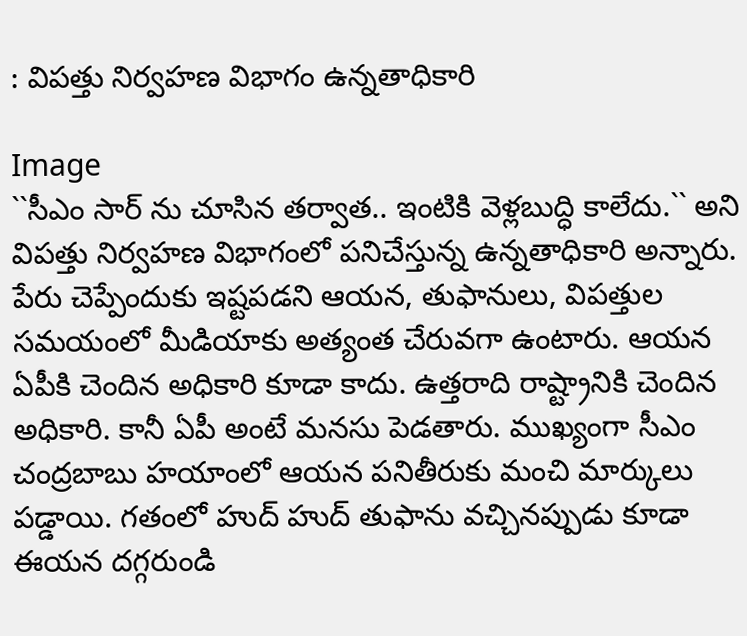: విపత్తు నిర్వహణ విభాగం ఉన్నతాధికారి

Image
``సీఎం సార్ ను చూసిన తర్వాత.. ఇంటికి వెళ్లబుద్ధి కాలేదు.`` అని విపత్తు నిర్వహణ విభాగంలో పనిచేస్తున్న ఉన్నతాధికారి అన్నారు. పేరు చెప్పేందుకు ఇష్టపడని ఆయన, తుఫానులు, విపత్తుల సమయంలో మీడియాకు అత్యంత చేరువగా ఉంటారు. ఆయన ఏపీకి చెందిన అధికారి కూడా కాదు. ఉత్తరాది రాష్ట్రానికి చెందిన అధికారి. కానీ ఏపీ అంటే మనసు పెడతారు. ముఖ్యంగా సీఎం చంద్రబాబు హయాంలో ఆయన పనితీరుకు మంచి మార్కులు పడ్డాయి. గతంలో హుద్ హుద్ తుఫాను వచ్చినప్పుడు కూడా ఈయన దగ్గరుండి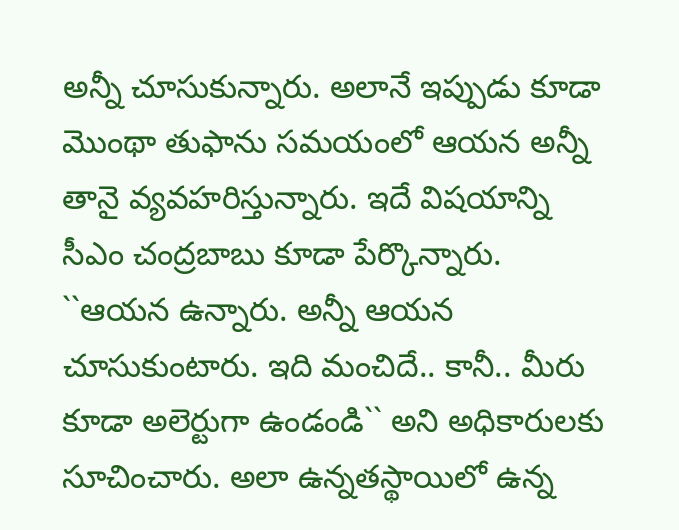అన్నీ చూసుకున్నారు. అలానే ఇప్పుడు కూడా మొంథా తుఫాను సమయంలో ఆయన అన్నీ తానై వ్యవహరిస్తున్నారు. ఇదే విషయాన్ని సీఎం చంద్రబాబు కూడా పేర్కొన్నారు. ``ఆయన ఉన్నారు. అన్నీ ఆయన చూసుకుంటారు. ఇది మంచిదే.. కానీ.. మీరు కూడా అలెర్టుగా ఉండండి`` అని అధికారులకు సూచించారు. అలా ఉన్నతస్థాయిలో ఉన్న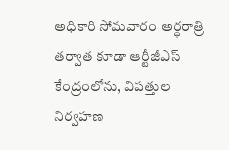అధికారి సోమవారం అర్ధరాత్రి తర్వాత కూడా ఆర్టీజీఎస్ కేంద్రంలోను, విపత్తుల నిర్వహణ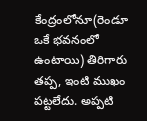కేంద్రంలోనూ(రెండూ ఒకే భవనంలో ఉంటాయి) తిరిగారు తప్ప, ఇంటి ముఖం పట్టలేదు. అప్పటి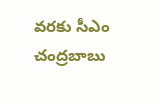వరకు సీఎం చంద్రబాబు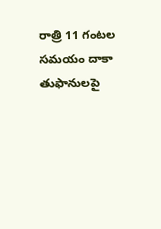రాత్రి 11 గంటల సమయం దాకా తుఫానులపై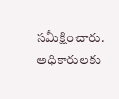సమీక్షించారు. అధికారులకు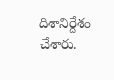దిశానిర్దేశం చేశారు.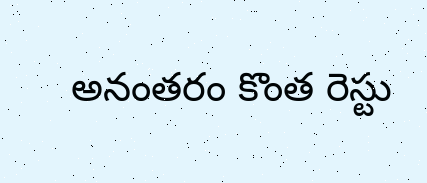అనంతరం కొంత రెస్టు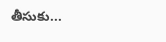తీసుకు...